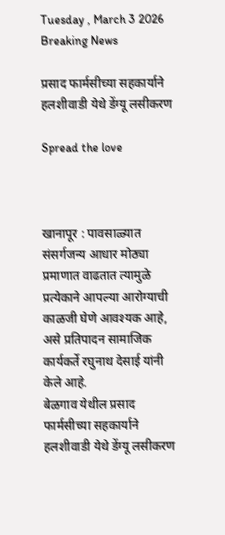Tuesday , March 3 2026
Breaking News

प्रसाद फार्मसीच्या सहकार्याने हलशीवाडी येथे डेंग्यू लसीकरण

Spread the love



खानापूर : पावसाळ्यात संसर्गजन्य आधार मोठ्या प्रमाणात वाढतात त्यामुळे प्रत्येकाने आपल्या आरोग्याची काळजी घेणे आवश्यक आहे, असे प्रतिपादन सामाजिक कार्यकर्ते रघुनाथ देसाई यांनी केले आहे.
बेळगाव येथील प्रसाद फार्मसीच्या सहकार्याने हलशीवाडी येथे डेंग्यू लसीकरण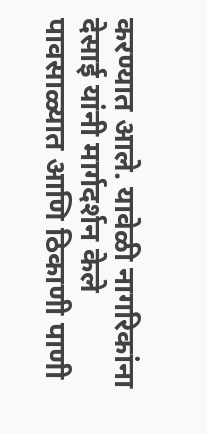करण्यात आले. यावेळी नागरिकांना देसाई यांनी मार्गदर्शन केले पावसाळ्यात आणि ठिकाणी पाणी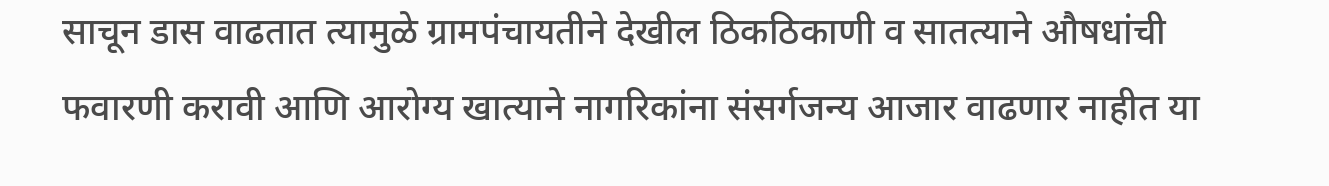साचून डास वाढतात त्यामुळे ग्रामपंचायतीने देखील ठिकठिकाणी व सातत्याने औषधांची फवारणी करावी आणि आरोग्य खात्याने नागरिकांना संसर्गजन्य आजार वाढणार नाहीत या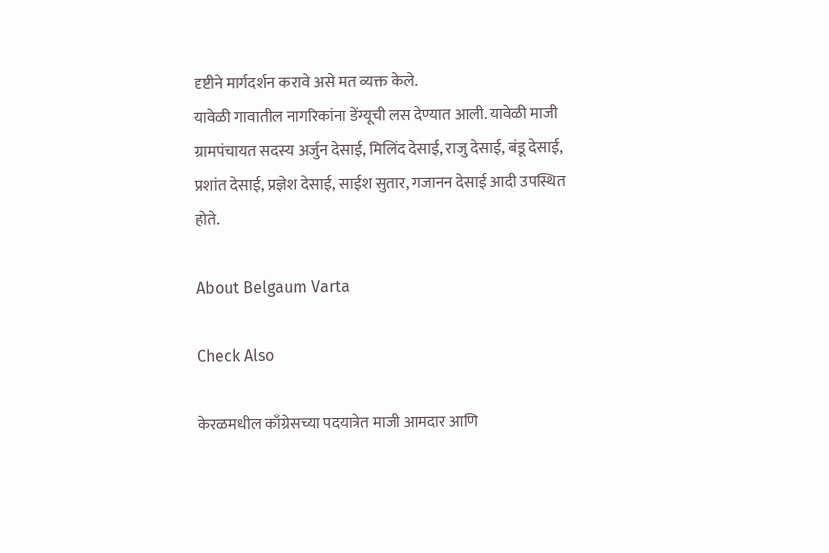दृष्टीने मार्गदर्शन करावे असे मत व्यक्त केले.
यावेळी गावातील नागरिकांना डेंग्यूची लस देण्यात आली. यावेळी माजी ग्रामपंचायत सदस्य अर्जुन देसाई, मिलिंद देसाई, राजु देसाई, बंडू देसाई, प्रशांत देसाई, प्रज्ञेश देसाई, साईश सुतार, गजानन देसाई आदी उपस्थित होते.

About Belgaum Varta

Check Also

केरळमधील काँग्रेसच्या पदयात्रेत माजी आमदार आणि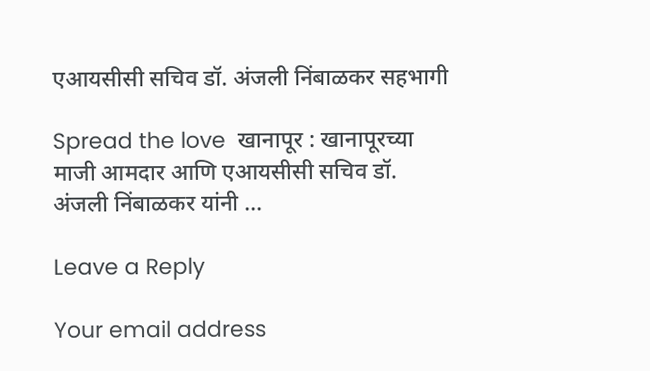एआयसीसी सचिव डॉ. अंजली निंबाळकर सहभागी

Spread the love  खानापूर : खानापूरच्या माजी आमदार आणि एआयसीसी सचिव डॉ. अंजली निंबाळकर यांनी …

Leave a Reply

Your email address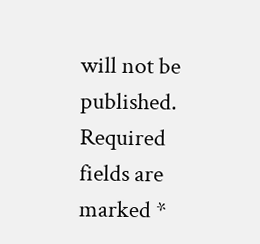will not be published. Required fields are marked *